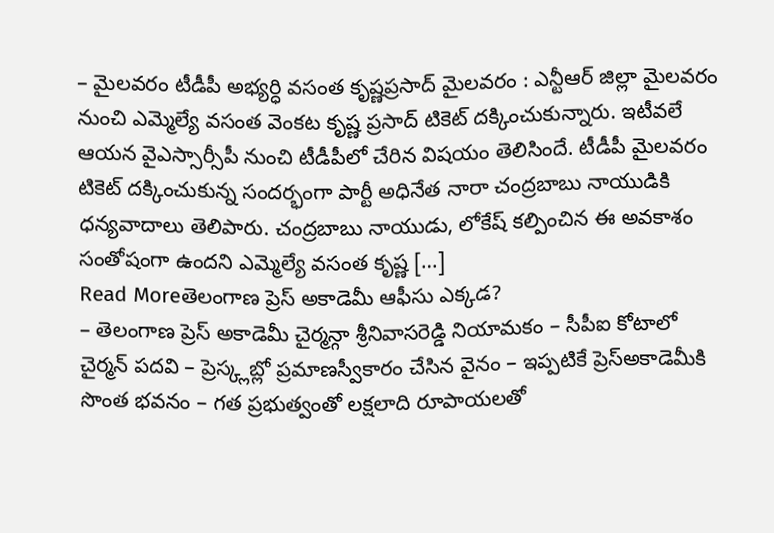– మైలవరం టీడీపీ అభ్యర్ధి వసంత కృష్ణప్రసాద్ మైలవరం : ఎన్టీఆర్ జిల్లా మైలవరం నుంచి ఎమ్మెల్యే వసంత వెంకట కృష్ణ ప్రసాద్ టికెట్ దక్కించుకున్నారు. ఇటీవలే ఆయన వైఎస్సార్సీపీ నుంచి టీడీపీలో చేరిన విషయం తెలిసిందే. టీడీపీ మైలవరం టికెట్ దక్కించుకున్న సందర్భంగా పార్టీ అధినేత నారా చంద్రబాబు నాయుడికి ధన్యవాదాలు తెలిపారు. చంద్రబాబు నాయుడు, లోకేష్ కల్పించిన ఈ అవకాశం సంతోషంగా ఉందని ఎమ్మెల్యే వసంత కృష్ణ […]
Read Moreతెలంగాణ ప్రెస్ అకాడెమీ ఆఫీసు ఎక్కడ?
– తెలంగాణ ప్రెస్ అకాడెమీ చైర్మన్గా శ్రీనివాసరెడ్డి నియామకం – సీపీఐ కోటాలో చైర్మన్ పదవి – ప్రెస్క్లబ్లో ప్రమాణస్వీకారం చేసిన వైనం – ఇప్పటికే ప్రెస్అకాడెమీకి సొంత భవనం – గత ప్రభుత్వంతో లక్షలాది రూపాయలతో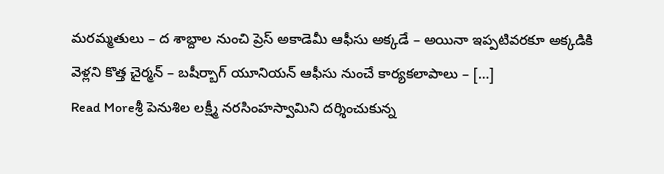మరమ్మతులు – ద శాబ్దాల నుంచి ప్రెస్ అకాడెమీ ఆఫీసు అక్కడే – అయినా ఇప్పటివరకూ అక్కడికి వెళ్లని కొత్త చైర్మన్ – బషీర్బాగ్ యూనియన్ ఆఫీసు నుంచే కార్యకలాపాలు – […]
Read Moreశ్రీ పెనుశిల లక్ష్మీ నరసింహస్వామిని దర్శించుకున్న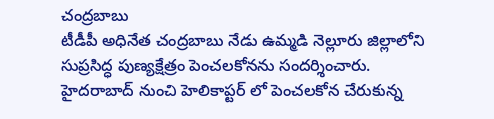చంద్రబాబు
టీడీపీ అధినేత చంద్రబాబు నేడు ఉమ్మడి నెల్లూరు జిల్లాలోని సుప్రసిద్ధ పుణ్యక్షేత్రం పెంచలకోనను సందర్శించారు. హైదరాబాద్ నుంచి హెలికాప్టర్ లో పెంచలకోన చేరుకున్న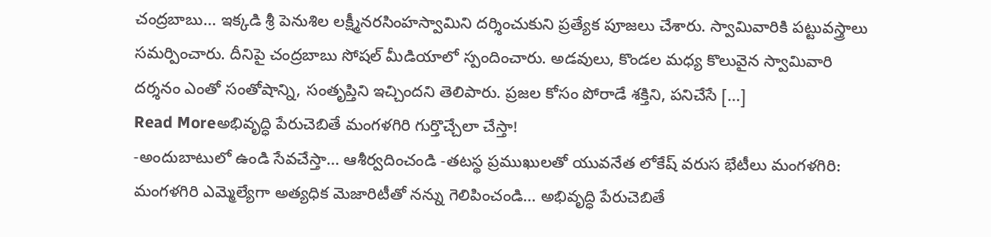చంద్రబాబు… ఇక్కడి శ్రీ పెనుశిల లక్ష్మీనరసింహస్వామిని దర్శించుకుని ప్రత్యేక పూజలు చేశారు. స్వామివారికి పట్టువస్త్రాలు సమర్పించారు. దీనిపై చంద్రబాబు సోషల్ మీడియాలో స్పందించారు. అడవులు, కొండల మధ్య కొలువైన స్వామివారి దర్శనం ఎంతో సంతోషాన్ని, సంతృప్తిని ఇచ్చిందని తెలిపారు. ప్రజల కోసం పోరాడే శక్తిని, పనిచేసే […]
Read Moreఅభివృద్ధి పేరుచెబితే మంగళగిరి గుర్తొచ్చేలా చేస్తా!
-అందుబాటులో ఉండి సేవచేస్తా… ఆశీర్వదించండి -తటస్థ ప్రముఖులతో యువనేత లోకేష్ వరుస భేటీలు మంగళగిరి: మంగళగిరి ఎమ్మెల్యేగా అత్యధిక మెజారిటీతో నన్ను గెలిపించండి… అభివృద్ధి పేరుచెబితే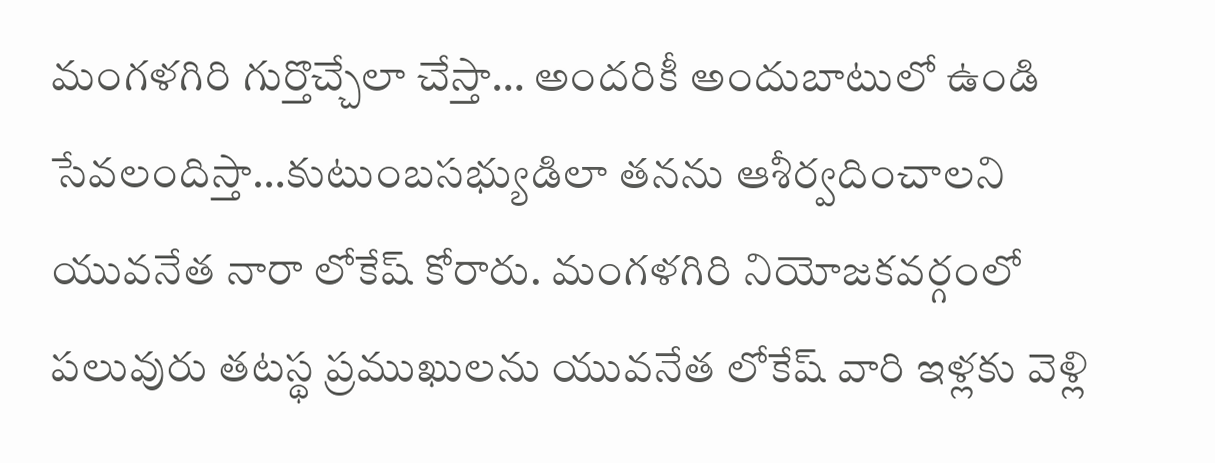మంగళగిరి గుర్తొచ్చేలా చేస్తా… అందరికీ అందుబాటులో ఉండి సేవలందిస్తా…కుటుంబసభ్యుడిలా తనను ఆశీర్వదించాలని యువనేత నారా లోకేష్ కోరారు. మంగళగిరి నియోజకవర్గంలో పలువురు తటస్థ ప్రముఖులను యువనేత లోకేష్ వారి ఇళ్లకు వెళ్లి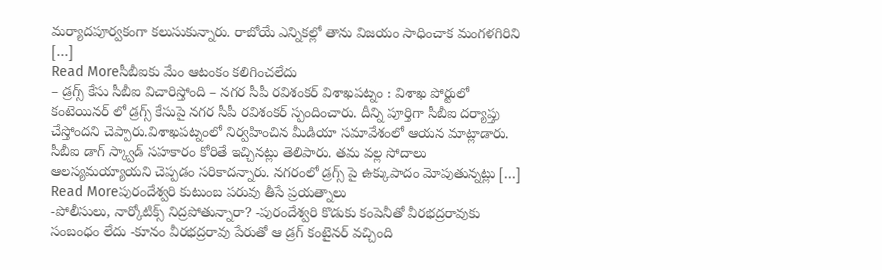మర్యాదపూర్వకంగా కలుసుకున్నారు. రాబోయే ఎన్నికల్లో తాను విజయం సాధించాక మంగళగిరిని […]
Read Moreసీబీఐకు మేం ఆటంకం కలిగించలేదు
– డ్రగ్స్ కేసు సీబీఐ విచారిస్తోంది – నగర సీపీ రవిశంకర్ విశాఖపట్నం : విశాఖ పోర్టులో కంటెయినర్ లో డ్రగ్స్ కేసుపై నగర సీపీ రవిశంకర్ స్పందించారు. దీన్ని పూర్తిగా సీబీఐ దర్యాప్తు చేస్తోందని చెప్పారు.విశాఖపట్నంలో నిర్వహించిన మీడియా సమావేశంలో ఆయన మాట్లాడారు. సీబీఐ డాగ్ స్క్వాడ్ సహకారం కోరితే ఇచ్చినట్లు తెలిపారు. తమ వల్ల సోదాలు ఆలస్యమయ్యాయని చెప్పడం సరికాదన్నారు. నగరంలో డ్రగ్స్ పై ఉక్కుపాదం మోపుతున్నట్లు […]
Read Moreపురందేశ్వరి కుటుంబ పరువు తీసే ప్రయత్నాలు
-పోలీసులు, నార్కోటిక్స్ నిద్రపోతున్నారా? -పురందేశ్వరి కొడుకు కంపెనీతో వీరభద్రరావుకు సంబంధం లేదు -కూనం వీరభద్రరావు పేరుతో ఆ డ్రగ్ కంటైనర్ వచ్చింది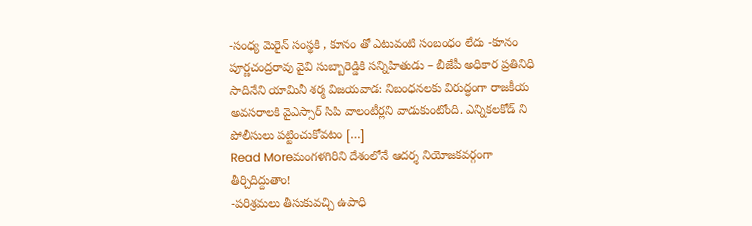-సంధ్య మెరైన్ సంస్థకి , కూనం తో ఎటువంటి సంబంధం లేదు -కూనం పూర్ణచంద్రరావు వైవి సుబ్బారెడ్డికి సన్నిహితుడు – బీజేపీ అధికార ప్రతినిధి సాదినేని యామినీ శర్మ విజయవాడ: నిబంధనలకు విరుద్ధంగా రాజకీయ అవసరాలకి వైఎస్సార్ సిపి వాలంటీర్లని వాడుకుంటోంది. ఎన్నికలకోడ్ ని పోలీసులు పట్టించుకోవటం […]
Read Moreమంగళగిరిని దేశంలోనే ఆదర్శ నియోజకవర్గంగా తీర్చిదిద్దుతాం!
-పరిశ్రమలు తీసుకువచ్చి ఉపాధి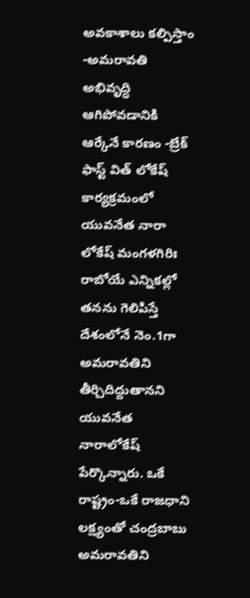అవకాశాలు కల్పిస్తాం -అమరావతి అభివృద్ధి ఆగిపోవడానికి ఆర్కేనే కారణం -బ్రేక్ ఫాస్ట్ విత్ లోకేష్ కార్యక్రమంలో యువనేత నారా లోకేష్ మంగళగిరిః రాబోయే ఎన్నికల్లో తనను గెలిపిస్తే దేశంలోనే నెం.1గా అమరావతిని తీర్చిదిద్దుతానని యువనేత నారాలోకేష్ పేర్కొన్నారు. ఒకే రాష్ట్రం-ఒకే రాజధాని లక్ష్యంతో చంద్రబాబు అమరావతిని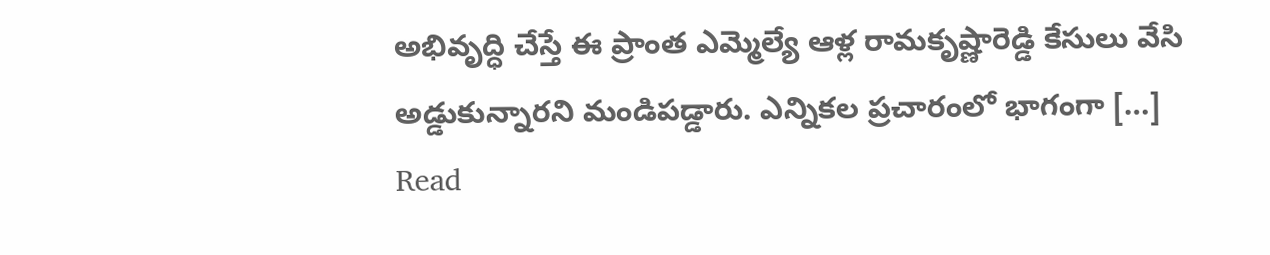అభివృద్ధి చేస్తే ఈ ప్రాంత ఎమ్మెల్యే ఆళ్ల రామకృష్ణారెడ్డి కేసులు వేసి అడ్డుకున్నారని మండిపడ్డారు. ఎన్నికల ప్రచారంలో భాగంగా […]
Read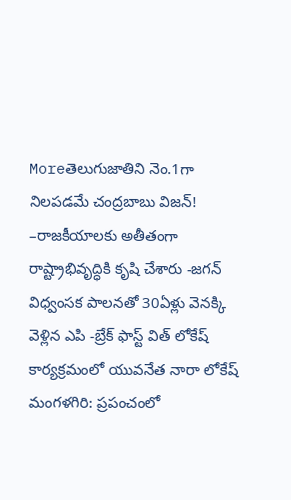Moreతెలుగుజాతిని నెం.1గా నిలపడమే చంద్రబాబు విజన్!
–రాజకీయాలకు అతీతంగా రాష్ట్రాభివృద్ధికి కృషి చేశారు -జగన్ విధ్వంసక పాలనతో 30ఏళ్లు వెనక్కి వెళ్లిన ఎపి -బ్రేక్ ఫాస్ట్ విత్ లోకేష్ కార్యక్రమంలో యువనేత నారా లోకేష్ మంగళగిరి: ప్రపంచంలో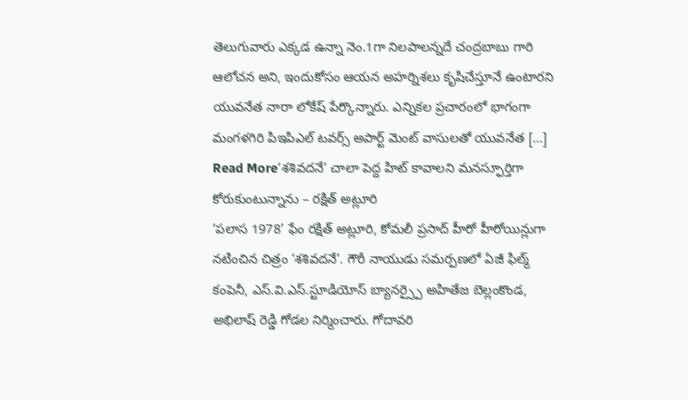తెలుగువారు ఎక్కడ ఉన్నా నెం.1గా నిలపాలన్నదే చంద్రబాబు గారి ఆలోచన అని, ఇందుకోసం ఆయన అహర్నిశలు కృషిచేస్తూనే ఉంటారని యువనేత నారా లోకేష్ పేర్కొన్నారు. ఎన్నికల ప్రచారంలో భాగంగా మంగళగిరి పిఇపిఎల్ టవర్స్ అపార్ట్ మెంట్ వాసులతో యువనేత […]
Read More‘శశివదనే’ చాలా పెద్ద హిట్ కావాలని మనస్ఫూర్తిగా కోరుకుంటున్నాను – రక్షిత్ అట్లూరి
‘పలాస 1978’ ఫేం రక్షిత్ అట్లూరి, కోమలీ ప్రసాద్ హీరో హీరోయిన్లుగా నటించిన చిత్రం ‘శశివదనే’. గౌరీ నాయుడు సమర్పణలో ఏజీ ఫిల్మ్ కంపెనీ, ఎస్.వి.ఎస్.స్టూడియోస్ బ్యానర్స్పై అహితేజ బెల్లంకొండ, అభిలాష్ రెడ్డి గోడల నిర్మించారు. గోదావరి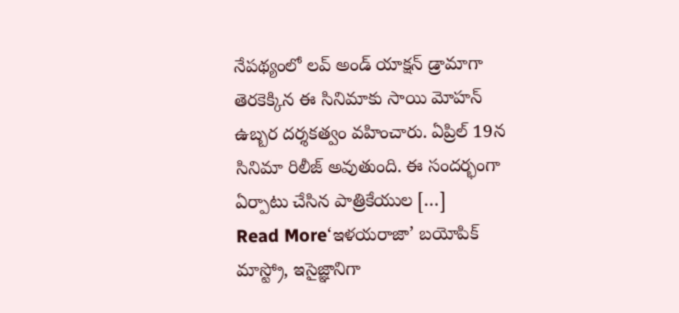నేపథ్యంలో లవ్ అండ్ యాక్షన్ డ్రామాగా తెరకెక్కిన ఈ సినిమాకు సాయి మోహన్ ఉబ్బర దర్శకత్వం వహించారు. ఏప్రిల్ 19న సినిమా రిలీజ్ అవుతుంది. ఈ సందర్భంగా ఏర్పాటు చేసిన పాత్రికేయుల […]
Read More‘ఇళయరాజా’ బయోపిక్
మాస్ట్రో, ఇసైజ్ఞానిగా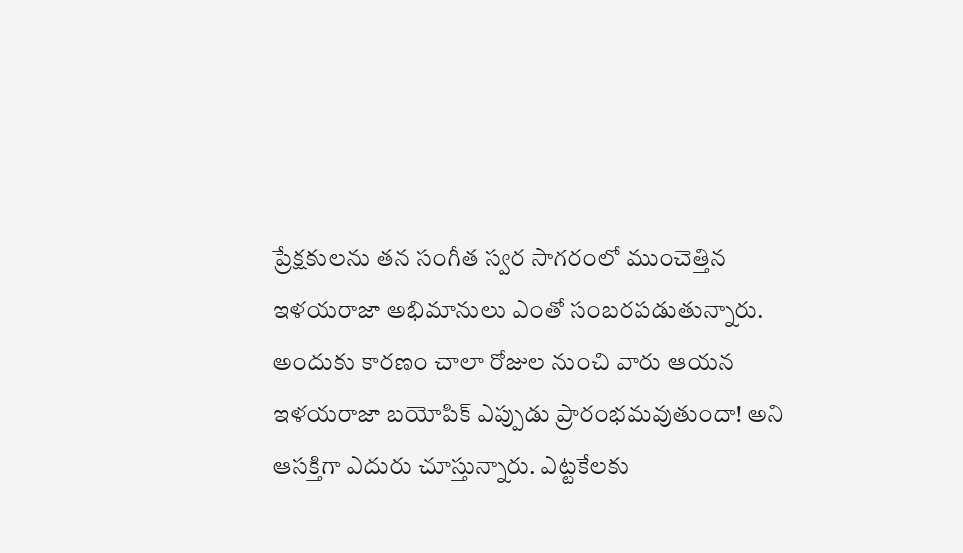ప్రేక్షకులను తన సంగీత స్వర సాగరంలో ముంచెత్తిన ఇళయరాజా అభిమానులు ఎంతో సంబరపడుతున్నారు. అందుకు కారణం చాలా రోజుల నుంచి వారు ఆయన ఇళయరాజా బయోపిక్ ఎప్పుడు ప్రారంభమవుతుందా! అని ఆసక్తిగా ఎదురు చూస్తున్నారు. ఎట్టకేలకు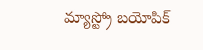మ్యాస్ట్రో బయోపిక్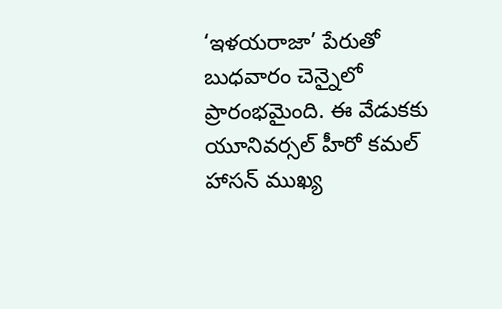‘ఇళయరాజా’ పేరుతో బుధవారం చెన్నైలో ప్రారంభమైంది. ఈ వేడుకకు యూనివర్సల్ హీరో కమల్ హాసన్ ముఖ్య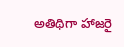అతిథిగా హాజరై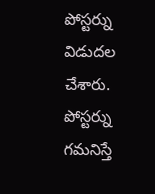పోస్టర్ను విడుదల చేశారు. పోస్టర్ను గమనిస్తే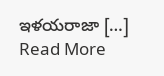ఇళయరాజా […]
Read More